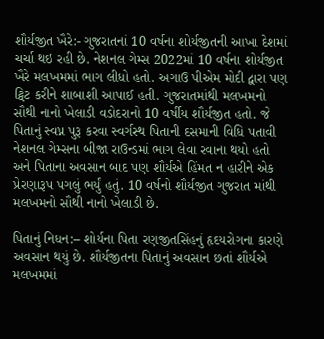શૌર્યજીત ખૈરે:- ગુજરાતનાં 10 વર્ષના શોર્યજીતની આખા દેશમાં ચર્ચા થઇ રહી છે. નેશનલ ગેમ્સ 2022માં 10 વર્ષના શોર્યજીત ખૈરે મલખમમાં ભાગ લીધો હતો. અગાઉ પીએમ મોદી દ્વારા પણ ટ્વિટ કરીને શાબાશી આપાઈ હતી. ગુજરાતમાંથી મલખમનો સૌથી નાનો ખેલાડી વડોદરાનો 10 વર્ષીય શૌર્યજીત હતો. જે પિતાનું સ્વપ્ન પુરૂ કરવા સ્વર્ગસ્થ પિતાની દસમાની વિધિ પતાવી નેશનલ ગેમ્સના બીજા રાઉન્ડમાં ભાગ લેવા રવાના થયો હતો અને પિતાના અવસાન બાદ પણ શૌર્યએ હિંમત ન હારીને એક પ્રેરણારૂપ પગલું ભર્યું હતું. 10 વર્ષનો શૌર્યજીત ગુજરાત માંથી મલખમનો સૌથી નાનો ખેલાડી છે.

પિતાનું નિધન:– શોર્યના પિતા રણજીતસિંહનું હૃદયરોગના કારણે અવસાન થયું છે. શૌર્યજીતના પિતાનું અવસાન છતાં શૌર્યએ મલખમમાં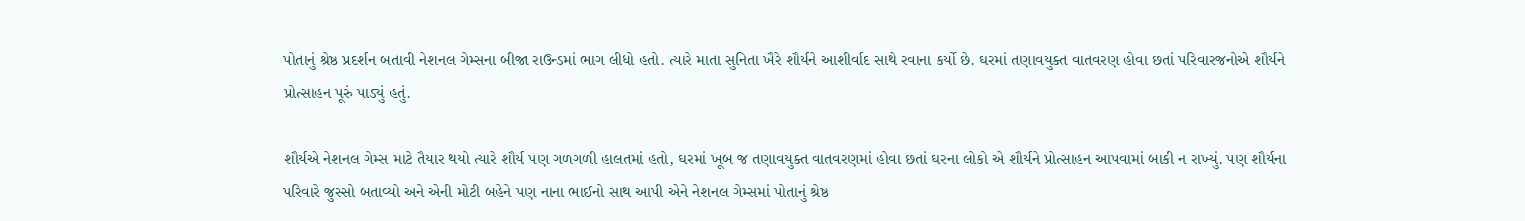પોતાનું શ્રેષ્ઠ પ્રદર્શન બતાવી નેશનલ ગેમ્સના બીજા રાઉન્ડમાં ભાગ લીધો હતો. ત્યારે માતા સુનિતા ખૈરે શૌર્યને આશીર્વાદ સાથે રવાના કર્યો છે. ઘરમાં તણાવયુક્ત વાતવરણ હોવા છતાં પરિવારજનોએ શૌર્યને પ્રોત્સાહન પૂરું પાડ્યું હતું.

શૌર્યએ નેશનલ ગેમ્સ માટે તૈયાર થયો ત્યારે શૌર્ય પણ ગળગળી હાલતમાં હતો, ઘરમાં ખૂબ જ તણાવયુક્ત વાતવરણમાં હોવા છતાં ઘરના લોકો એ શૌર્યને પ્રોત્સાહન આપવામાં બાકી ન રાખ્યું. પણ શૌર્યના પરિવારે જુસ્સો બતાવ્યો અને એની મોટી બહેને પણ નાના ભાઈનો સાથ આપી એને નેશનલ ગેમ્સમાં પોતાનું શ્રેષ્ઠ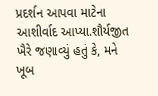પ્રદર્શન આપવા માટેના આશીર્વાદ આપ્યા.શૌર્યજીત ખૈરે જણાવ્યું હતું કે, મને ખૂબ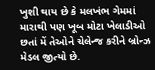ખુશી થાય છે કે મલખંભ ગેમમાં મારાથી પણ ખૂબ મોટા ખેલાડીઓ છતાં મેં તેઓને ચેલેન્જ કરીને બ્રોન્ઝ મેડલ જીત્યો છે.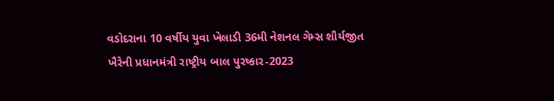વડોદરાના 10 વર્ષીય યુવા ખેલાડી 36મી નેશનલ ગેમ્સ શૌર્યજીત ખૈરેની પ્રધાનમંત્રી રાષ્ટ્રીય બાલ પુરષ્કાર-2023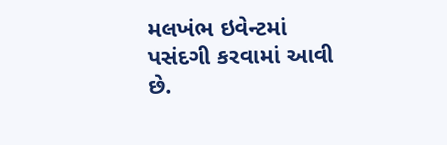મલખંભ ઇવેન્ટમાં પસંદગી કરવામાં આવી છે.